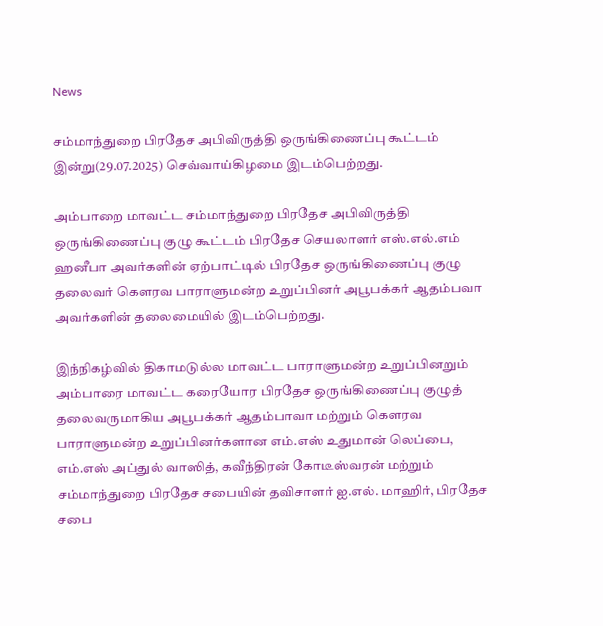News

சம்மாந்துறை பிரதேச அபிவிருத்தி ஒருங்கிணைப்பு கூட்டம் இன்று(29.07.2025) செவ்வாய்கிழமை இடம்பெற்றது.

அம்பாறை மாவட்ட சம்மாந்துறை பிரதேச அபிவிருத்தி ஒருங்கிணைப்பு குழு கூட்டம் பிரதேச செயலாளர் எஸ்.எல்.எம் ஹனீபா அவர்களின் ஏற்பாட்டில் பிரதேச ஒருங்கிணைப்பு குழு தலைவர் கௌரவ பாராளுமன்ற உறுப்பினர் அபூபக்கர் ஆதம்பவா அவர்களின் தலைமையில் இடம்பெற்றது.

இந்நிகழ்வில் திகாமடுல்ல மாவட்ட பாராளுமன்ற உறுப்பினறும் அம்பாரை மாவட்ட கரையோர பிரதேச ஒருங்கிணைப்பு குழுத் தலைவருமாகிய அபூபக்கர் ஆதம்பாவா மற்றும் கௌரவ பாராளுமன்ற உறுப்பினர்களான எம்.எஸ் உதுமான் லெப்பை, எம்.எஸ் அப்துல் வாஸித், கவீந்திரன் கோடீஸ்வரன் மற்றும் சம்மாந்துறை பிரதேச சபையின் தவிசாளர் ஐ.எல். மாஹிர், பிரதேச சபை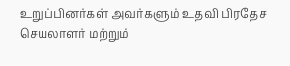உறுப்பினர்கள் அவர்களும் உதவி பிரதேச செயலாளர் மற்றும்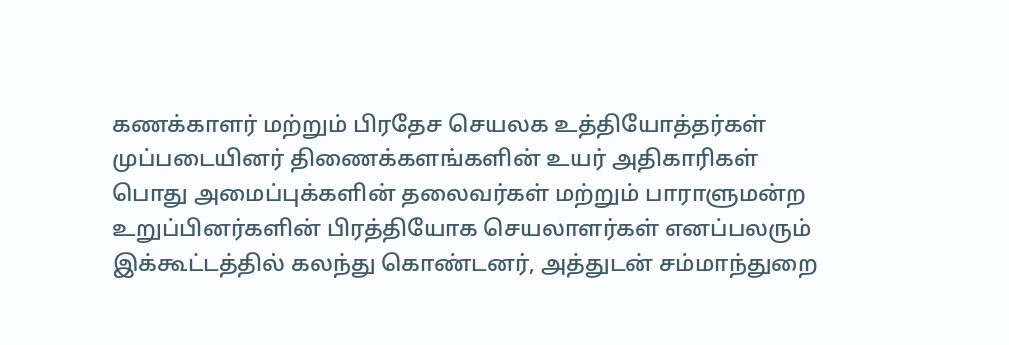கணக்காளர் மற்றும் பிரதேச செயலக உத்தியோத்தர்கள் முப்படையினர் திணைக்களங்களின் உயர் அதிகாரிகள் பொது அமைப்புக்களின் தலைவர்கள் மற்றும் பாராளுமன்ற உறுப்பினர்களின் பிரத்தியோக செயலாளர்கள் எனப்பலரும் இக்கூட்டத்தில் கலந்து கொண்டனர், அத்துடன் சம்மாந்துறை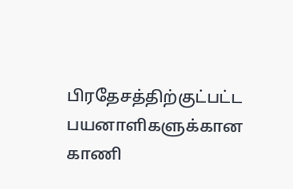பிரதேசத்திற்குட்பட்ட பயனாளிகளுக்கான காணி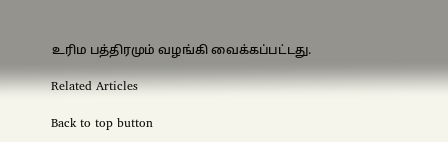உரிம பத்திரமும் வழங்கி வைக்கப்பட்டது.

Related Articles

Back to top button